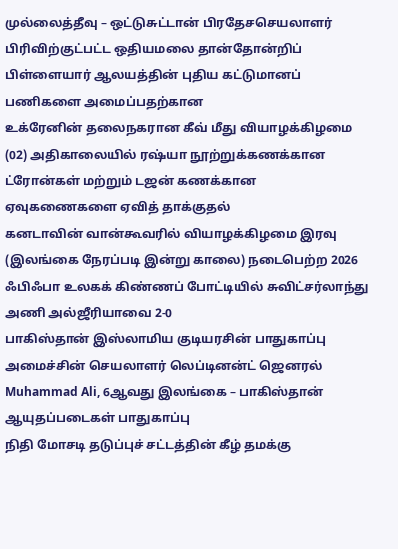முல்லைத்தீவு – ஒட்டுசுட்டான் பிரதேசசெயலாளர் பிரிவிற்குட்பட்ட ஒதியமலை தான்தோன்றிப் பிள்ளையார் ஆலயத்தின் புதிய கட்டுமானப் பணிகளை அமைப்பதற்கான
உக்ரேனின் தலைநகரான கீவ் மீது வியாழக்கிழமை (02) அதிகாலையில் ரஷ்யா நூற்றுக்கணக்கான ட்ரோன்கள் மற்றும் டஜன் கணக்கான ஏவுகணைகளை ஏவித் தாக்குதல்
கனடாவின் வான்கூவரில் வியாழக்கிழமை இரவு (இலங்கை நேரப்படி இன்று காலை) நடைபெற்ற 2026 ஃபிஃபா உலகக் கிண்ணப் போட்டியில் சுவிட்சர்லாந்து அணி அல்ஜீரியாவை 2-0
பாகிஸ்தான் இஸ்லாமிய குடியரசின் பாதுகாப்பு அமைச்சின் செயலாளர் லெப்டினன்ட் ஜெனரல் Muhammad Ali, 6ஆவது இலங்கை – பாகிஸ்தான் ஆயுதப்படைகள் பாதுகாப்பு
நிதி மோசடி தடுப்புச் சட்டத்தின் கீழ் தமக்கு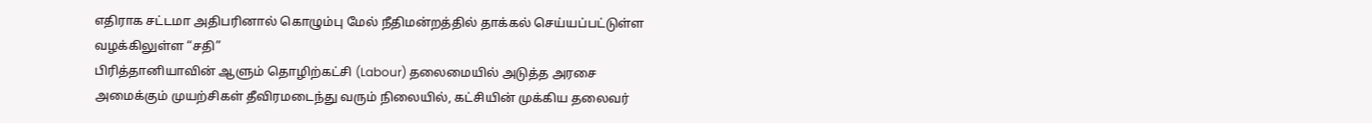எதிராக சட்டமா அதிபரினால் கொழும்பு மேல் நீதிமன்றத்தில் தாக்கல் செய்யப்பட்டுள்ள வழக்கிலுள்ள “சதி”
பிரித்தானியாவின் ஆளும் தொழிற்கட்சி (Labour) தலைமையில் அடுத்த அரசை அமைக்கும் முயற்சிகள் தீவிரமடைந்து வரும் நிலையில், கட்சியின் முக்கிய தலைவர்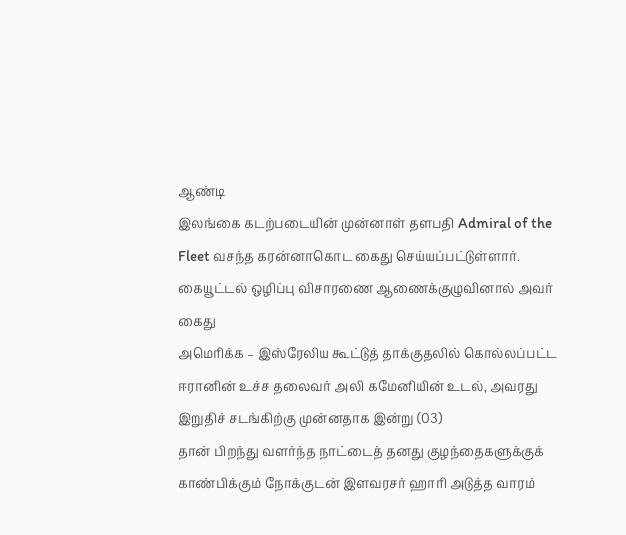ஆண்டி
இலங்கை கடற்படையின் முன்னாள் தளபதி Admiral of the Fleet வசந்த கரன்னாகொட கைது செய்யப்பட்டுள்ளார். கையூட்டல் ஒழிப்பு விசாரணை ஆணைக்குழுவினால் அவர் கைது
அமெரிக்க – இஸ்ரேலிய கூட்டுத் தாக்குதலில் கொல்லப்பட்ட ஈரானின் உச்ச தலைவர் அலி கமேனியின் உடல், அவரது இறுதிச் சடங்கிற்கு முன்னதாக இன்று (03)
தான் பிறந்து வளர்ந்த நாட்டைத் தனது குழந்தைகளுக்குக் காண்பிக்கும் நோக்குடன் இளவரசர் ஹாரி அடுத்த வாரம்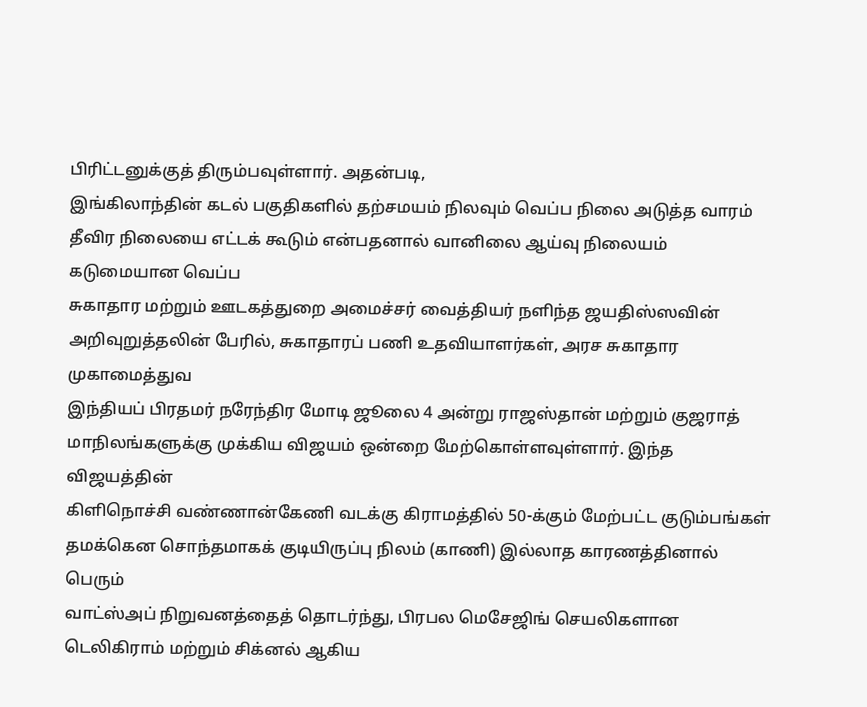பிரிட்டனுக்குத் திரும்பவுள்ளார். அதன்படி,
இங்கிலாந்தின் கடல் பகுதிகளில் தற்சமயம் நிலவும் வெப்ப நிலை அடுத்த வாரம் தீவிர நிலையை எட்டக் கூடும் என்பதனால் வானிலை ஆய்வு நிலையம் கடுமையான வெப்ப
சுகாதார மற்றும் ஊடகத்துறை அமைச்சர் வைத்தியர் நளிந்த ஜயதிஸ்ஸவின் அறிவுறுத்தலின் பேரில், சுகாதாரப் பணி உதவியாளர்கள், அரச சுகாதார முகாமைத்துவ
இந்தியப் பிரதமர் நரேந்திர மோடி ஜூலை 4 அன்று ராஜஸ்தான் மற்றும் குஜராத் மாநிலங்களுக்கு முக்கிய விஜயம் ஒன்றை மேற்கொள்ளவுள்ளார். இந்த விஜயத்தின்
கிளிநொச்சி வண்ணான்கேணி வடக்கு கிராமத்தில் 50-க்கும் மேற்பட்ட குடும்பங்கள் தமக்கென சொந்தமாகக் குடியிருப்பு நிலம் (காணி) இல்லாத காரணத்தினால் பெரும்
வாட்ஸ்அப் நிறுவனத்தைத் தொடர்ந்து, பிரபல மெசேஜிங் செயலிகளான டெலிகிராம் மற்றும் சிக்னல் ஆகிய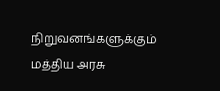நிறுவனங்களுக்கும் மத்திய அரசு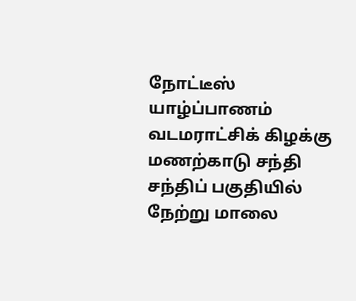நோட்டீஸ்
யாழ்ப்பாணம் வடமராட்சிக் கிழக்கு மணற்காடு சந்தி சந்திப் பகுதியில் நேற்று மாலை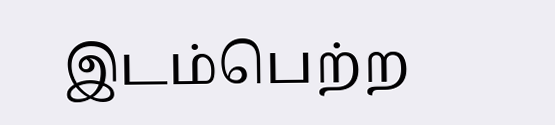இடம்பெற்ற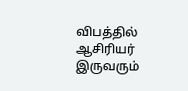விபத்தில் ஆசிரியர் இருவரும்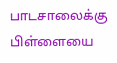பாடசாலைக்கு பிள்ளையை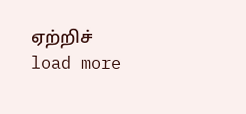ஏற்றிச்
load more